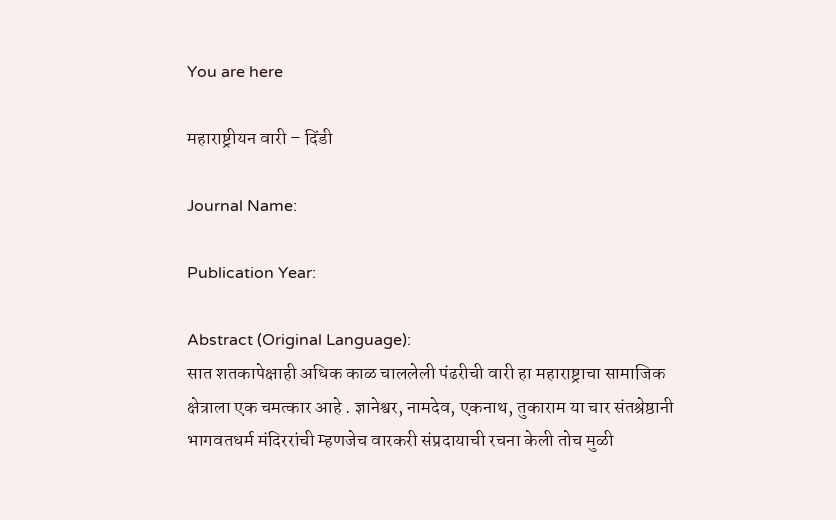You are here

महाराष्ट्रीयन वारी – दिंडी

Journal Name:

Publication Year:

Abstract (Original Language):
सात शतकापेक्षाही अधिक काळ चाललेली पंढरीची वारी हा महाराष्ट्राचा सामाजिक क्षेत्राला एक चमत्कार आहे . ज्ञानेश्वर, नामदेव, एकनाथ, तुकाराम या चार संतश्रेष्ठानी भागवतधर्म मंदिररांची म्हणजेच वारकरी संप्रदायाची रचना केली तोच मुळी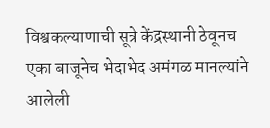विश्वकल्याणाची सूत्रे केंद्रस्थानी ठेवूनच एका बाजूनेच भेदाभेद अमंगळ मानल्यांने आलेली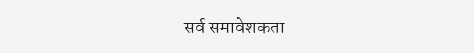सर्व समावेशकता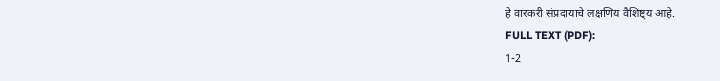हे वारकरी संप्रदायाचे लक्षणिय वैशिष्ट्य आहे.
FULL TEXT (PDF):
1-2